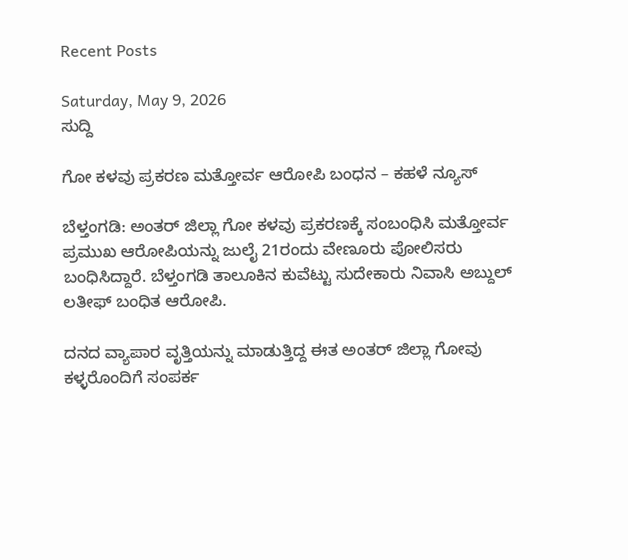Recent Posts

Saturday, May 9, 2026
ಸುದ್ದಿ

ಗೋ ಕಳವು ಪ್ರಕರಣ ಮತ್ತೋರ್ವ ಆರೋಪಿ ಬಂಧನ – ಕಹಳೆ ನ್ಯೂಸ್

ಬೆಳ್ತಂಗಡಿ: ಅಂತರ್ ಜಿಲ್ಲಾ ಗೋ ಕಳವು ಪ್ರಕರಣಕ್ಕೆ ಸಂಬಂಧಿಸಿ ಮತ್ತೋರ್ವ ಪ್ರಮುಖ ಆರೋಪಿಯನ್ನು ಜುಲೈ 21ರಂದು ವೇಣೂರು ಪೋಲಿಸರು ಬಂಧಿಸಿದ್ದಾರೆ. ಬೆಳ್ತಂಗಡಿ ತಾಲೂಕಿನ ಕುವೆಟ್ಟು ಸುದೇಕಾರು ನಿವಾಸಿ ಅಬ್ದುಲ್ ಲತೀಫ್ ಬಂಧಿತ ಆರೋಪಿ.

ದನದ ವ್ಯಾಪಾರ ವೃತ್ತಿಯನ್ನು ಮಾಡುತ್ತಿದ್ದ ಈತ ಅಂತರ್ ಜಿಲ್ಲಾ ಗೋವು ಕಳ್ಳರೊಂದಿಗೆ ಸಂಪರ್ಕ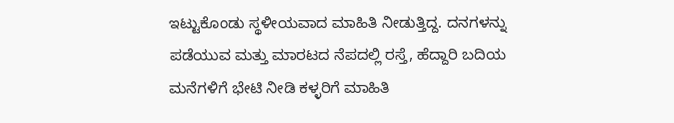ಇಟ್ಟುಕೊಂಡು ಸ್ಥಳೀಯವಾದ ಮಾಹಿತಿ ನೀಡುತ್ತಿದ್ದ. ದನಗಳನ್ನು ಪಡೆಯುವ ಮತ್ತು ಮಾರಟದ ನೆಪದಲ್ಲಿ ರಸ್ತೆ, ಹೆದ್ದಾರಿ ಬದಿಯ ಮನೆಗಳಿಗೆ ಭೇಟಿ ನೀಡಿ ಕಳ್ಳರಿಗೆ ಮಾಹಿತಿ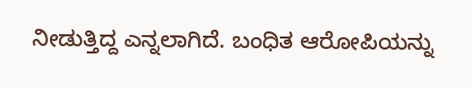ನೀಡುತ್ತಿದ್ದ ಎನ್ನಲಾಗಿದೆ. ಬಂಧಿತ ಆರೋಪಿಯನ್ನು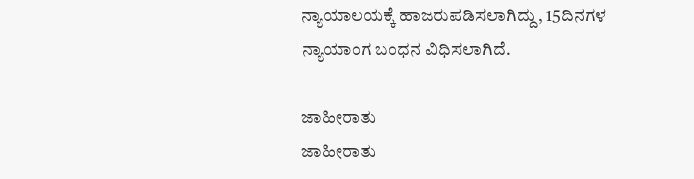ನ್ಯಾಯಾಲಯಕ್ಕೆ ಹಾಜರುಪಡಿಸಲಾಗಿದ್ದು, 15ದಿನಗಳ ನ್ಯಾಯಾಂಗ ಬಂಧನ ವಿಧಿಸಲಾಗಿದೆ.

ಜಾಹೀರಾತು
ಜಾಹೀರಾತು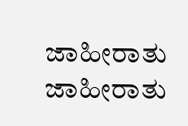ಜಾಹೀರಾತು
ಜಾಹೀರಾತು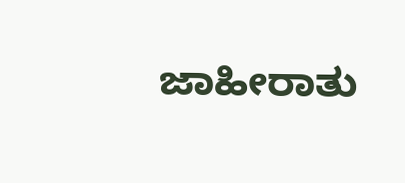ಜಾಹೀರಾತು